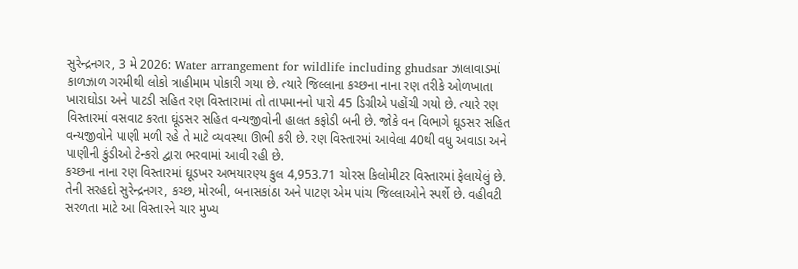સુરેન્દ્રનગર, 3 મે 2026: Water arrangement for wildlife including ghudsar ઝાલાવાડમાં કાળઝાળ ગરમીથી લોકો ત્રાહીમામ પોકારી ગયા છે. ત્યારે જિલ્લાના કચ્છના નાના રણ તરીકે ઓળખાતા ખારાઘોડા અને પાટડી સહિત રણ વિસ્તારામાં તો તાપમાનનો પારો 45 ડિગ્રીએ પહોંચી ગયો છે. ત્યારે રણ વિસ્તારમાં વસવાટ કરતા ઘૂંડસર સહિત વન્યજીવોની હાલત કફોડી બની છે. જોકે વન વિભાગે ઘૂડસર સહિત વન્યજીવોને પાણી મળી રહે તે માટે વ્યવસ્થા ઊભી કરી છે. રણ વિસ્તારમાં આવેલા 40થી વધુ અવાડા અને પાણીની કુંડીઓ ટેન્કરો દ્વારા ભરવામાં આવી રહી છે.
કચ્છના નાના રણ વિસ્તારમાં ઘૂડખર અભયારણ્ય કુલ 4,953.71 ચોરસ કિલોમીટર વિસ્તારમાં ફેલાયેલું છે. તેની સરહદો સુરેન્દ્રનગર, કચ્છ, મોરબી, બનાસકાંઠા અને પાટણ એમ પાંચ જિલ્લાઓને સ્પર્શે છે. વહીવટી સરળતા માટે આ વિસ્તારને ચાર મુખ્ય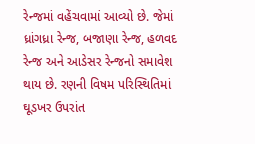રેન્જમાં વહેંચવામાં આવ્યો છે. જેમાં ધ્રાંગધ્રા રેન્જ, બજાણા રેન્જ, હળવદ રેન્જ અને આડેસર રેન્જનો સમાવેશ થાય છે. રણની વિષમ પરિસ્થિતિમાં ઘૂડખર ઉપરાંત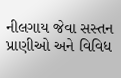નીલગાય જેવા સસ્તન પ્રાણીઓ અને વિવિધ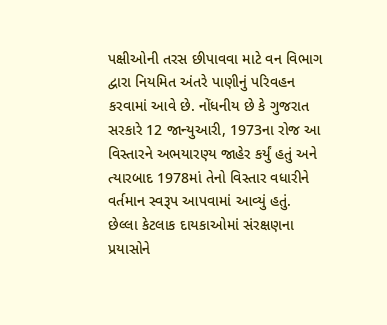પક્ષીઓની તરસ છીપાવવા માટે વન વિભાગ દ્વારા નિયમિત અંતરે પાણીનું પરિવહન કરવામાં આવે છે. નોંધનીય છે કે ગુજરાત સરકારે 12 જાન્યુઆરી, 1973ના રોજ આ વિસ્તારને અભયારણ્ય જાહેર કર્યું હતું અને ત્યારબાદ 1978માં તેનો વિસ્તાર વધારીને વર્તમાન સ્વરૂપ આપવામાં આવ્યું હતું.
છેલ્લા કેટલાક દાયકાઓમાં સંરક્ષણના પ્રયાસોને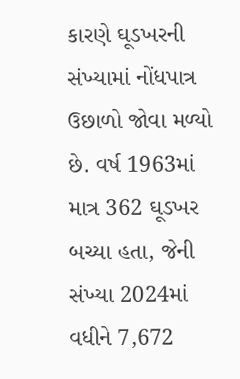કારણે ઘૂડખરની સંખ્યામાં નોંધપાત્ર ઉછાળો જોવા મળ્યો છે. વર્ષ 1963માં માત્ર 362 ઘૂડખર બચ્યા હતા, જેની સંખ્યા 2024માં વધીને 7,672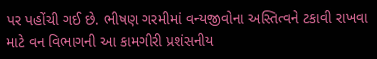પર પહોંચી ગઈ છે. ભીષણ ગરમીમાં વન્યજીવોના અસ્તિત્વને ટકાવી રાખવા માટે વન વિભાગની આ કામગીરી પ્રશંસનીય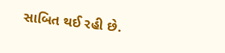સાબિત થઈ રહી છે.